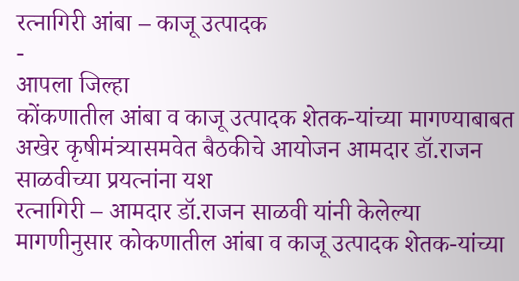रत्नागिरी आंबा – काजू उत्पादक
-
आपला जिल्हा
कोंकणातील आंबा व काजू उत्पादक शेतक-यांच्या मागण्याबाबत अखेर कृषीमंत्र्यासमवेत बैठकीचे आयोजन आमदार डॉ.राजन साळवीच्या प्रयत्नांना यश
रत्नागिरी – आमदार डॉ.राजन साळवी यांनी केलेल्या मागणीनुसार कोकणातील आंबा व काजू उत्पादक शेतक-यांच्या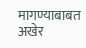मागण्याबाबत अखेर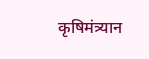कृषिमंत्र्यान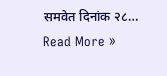समवेत दिनांक २८…
Read More »